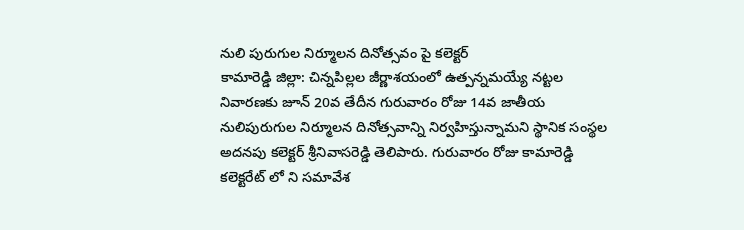నులి పురుగుల నిర్మూలన దినోత్సవం పై కలెక్టర్
కామారెడ్డి జిల్లా: చిన్నపిల్లల జీర్ణాశయంలో ఉత్పన్నమయ్యే నట్టల నివారణకు జూన్ 20వ తేదీన గురువారం రోజు 14వ జాతీయ నులిపురుగుల నిర్మూలన దినోత్సవాన్ని నిర్వహిస్తున్నామని స్థానిక సంస్థల అదనపు కలెక్టర్ శ్రీనివాసరెడ్డి తెలిపారు. గురువారం రోజు కామారెడ్డి కలెక్టరేట్ లో ని సమావేశ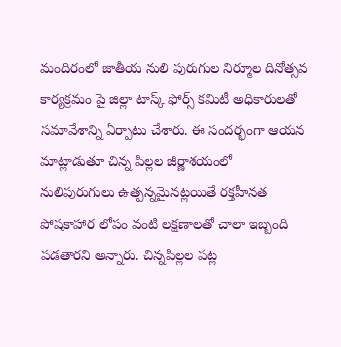మందిరంలో జాతీయ నులి పురుగుల నిర్మూల దినోత్సవ కార్యక్రమం పై జిల్లా టాస్క్ ఫోర్స్ కమిటీ అధికారులతో సమావేశాన్ని ఏర్పాటు చేశారు. ఈ సందర్భంగా ఆయన మాట్లాడుతూ చిన్న పిల్లల జీర్ణాశయంలో నులిపురుగులు ఉత్పన్నమైనట్లయితే రక్తహీనత పోషకాహార లోపం వంటి లక్షణాలతో చాలా ఇబ్బంది పడతారని అన్నారు. చిన్నపిల్లల పట్ల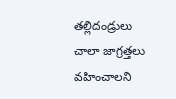తల్లిదండ్రులు చాలా జాగ్రత్తలు వహించాలని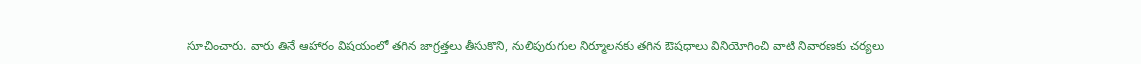సూచించారు. వారు తినే ఆహారం విషయంలో తగిన జాగ్రత్తలు తీసుకొని, నులిపురుగుల నిర్మూలనకు తగిన ఔషధాలు వినియోగించి వాటి నివారణకు చర్యలు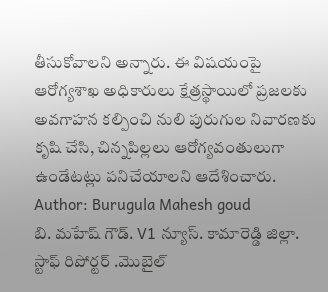తీసుకోవాలని అన్నారు. ఈ విషయంపై ఆరోగ్యశాఖ అధికారులు క్షేత్రస్థాయిలో ప్రజలకు అవగాహన కల్పించి నులి పురుగుల నివారణకు కృషి చేసి, చిన్నపిల్లలు ఆరోగ్యవంతులుగా ఉండేటట్లు పనిచేయాలని ఆదేశించారు.
Author: Burugula Mahesh goud
బి. మహేష్ గౌడ్. V1 న్యూస్. కామారెడ్డి జిల్లా. స్టాఫ్ రిపోర్టర్ .మొబైల్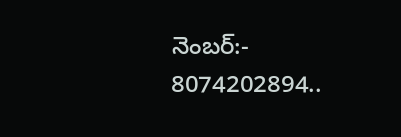నెంబర్:- 8074202894..